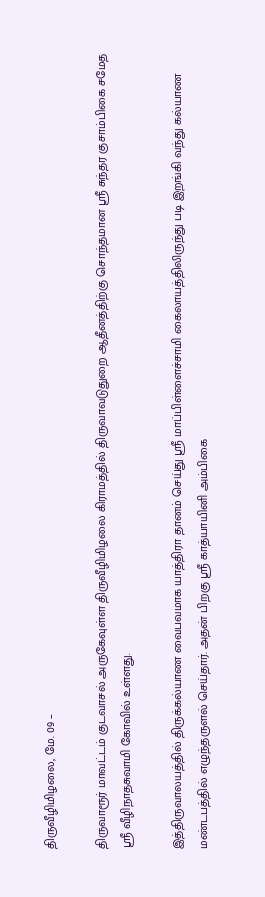திருவீழிமிழலை, மே. 09 –

திருவாரூர் மாவட்டம் குடவாசல் அருகேவுள்ள திருவீழிமிழலை கிராமத்தில் திருவாவடுதுறை ஆதீனத்திற்கு சொந்தமான ஸ்ரீ சுந்தர குசாம்பிகை சமேத ஸ்ரீ வீழிநாதசுவாமி கோவில் உள்ளது.

இத்திருவாலயத்தில் திருக்கல்யாண வைபவமாக யாத்திரா தானம் செய்து ஸ்ரீ மாப்பிள்ளைச்சாமி கைலாயத்திலிருந்து படி இறங்கி வந்து கல்யாண மண்டபத்தில் எழுந்தருளல் செய்தார். அதன் பிறகு ஸ்ரீ காத்யாயினி அம்பிகை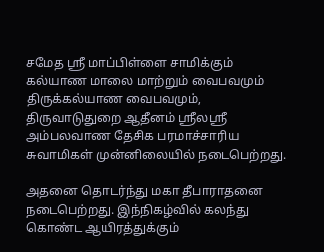சமேத ஸ்ரீ மாப்பிள்ளை சாமிக்கும் கல்யாண மாலை மாற்றும் வைபவமும் திருக்கல்யாண வைபவமும், திருவாடுதுறை ஆதீனம் ஸ்ரீலஸ்ரீ அம்பலவாண தேசிக பரமாச்சாரிய சுவாமிகள் முன்னிலையில் நடைபெற்றது.

அதனை தொடர்ந்து மகா தீபாராதனை நடைபெற்றது. இந்நிகழ்வில் கலந்து கொண்ட ஆயிரத்துக்கும்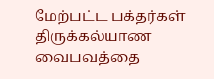மேற்பட்ட பக்தர்கள் திருக்கல்யாண வைபவத்தை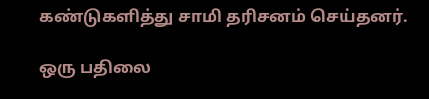கண்டுகளித்து சாமி தரிசனம் செய்தனர்.

ஒரு பதிலை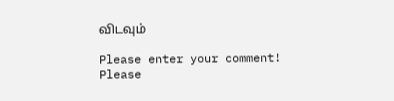விடவும்

Please enter your comment!
Please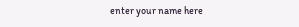enter your name here